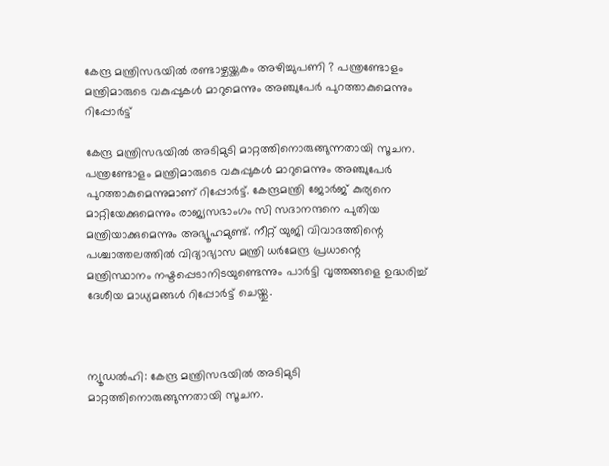കേന്ദ്ര മന്ത്രിസഭയില്‍ രണ്ടാഴ്ചയ്ക്കകം അഴിച്ചുപണി ? പന്ത്രണ്ടോളം മന്ത്രിമാരുടെ വകുപ്പുകള്‍ മാറുമെന്നും അഞ്ചുപേര്‍ പുറത്താകുമെന്നും റിപ്പോര്‍ട്ട്

കേന്ദ്ര മന്ത്രിസഭയില്‍ അടിമുടി മാറ്റത്തിനൊരുങ്ങുന്നതായി സൂചന. പന്ത്രണ്ടോളം മന്ത്രിമാരുടെ വകുപ്പുകള്‍ മാറുമെന്നും അഞ്ചുപേര്‍ പുറത്താകുമെന്നുമാണ് റിപ്പോര്‍ട്ട്. കേന്ദ്രമന്ത്രി ജോര്‍ജ് കുര്യനെ മാറ്റിയേക്കുമെന്നും രാജ്യസഭാംഗം സി സദാനന്ദനെ പുതിയ മന്ത്രിയാക്കുമെന്നും അഭ്യൂഹമുണ്ട്. നീറ്റ് യുജി വിവാദത്തിന്റെ പശ്ചാത്തലത്തില്‍ വിദ്യാഭ്യാസ മന്ത്രി ധര്‍മേന്ദ്ര പ്രധാന്റെ മന്ത്രിസ്ഥാനം നഷ്ടപ്പെടാനിടയുണ്ടെന്നും പാര്‍ട്ടി വൃത്തങ്ങളെ ഉദ്ധരിച്ച് ദേശീയ മാധ്യമങ്ങള്‍ റിപ്പോര്‍ട്ട് ചെയ്തു.



ന്യൂഡല്‍ഹി: കേന്ദ്ര മന്ത്രിസഭയില്‍ അടിമുടി മാറ്റത്തിനൊരുങ്ങുന്നതായി സൂചന.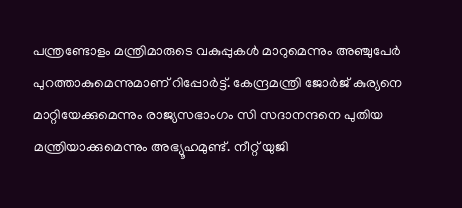പന്ത്രണ്ടോളം മന്ത്രിമാരുടെ വകുപ്പുകള്‍ മാറുമെന്നും അഞ്ചുപേര്‍ പുറത്താകുമെന്നുമാണ് റിപ്പോര്‍ട്ട്. കേന്ദ്രമന്ത്രി ജോര്‍ജ് കുര്യനെ മാറ്റിയേക്കുമെന്നും രാജ്യസഭാംഗം സി സദാനന്ദനെ പുതിയ മന്ത്രിയാക്കുമെന്നും അഭ്യൂഹമുണ്ട്. നീറ്റ് യുജി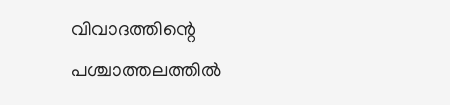വിവാദത്തിന്റെ പശ്ചാത്തലത്തില്‍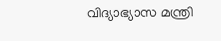വിദ്യാഭ്യാസ മന്ത്രി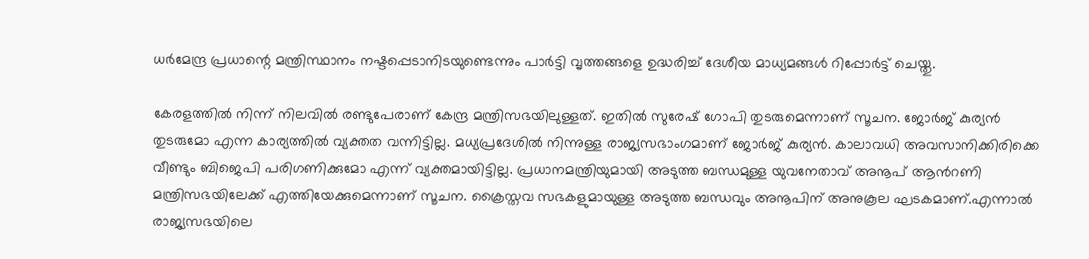ധര്‍മേന്ദ്ര പ്രധാന്റെ മന്ത്രിസ്ഥാനം നഷ്ടപ്പെടാനിടയുണ്ടെന്നും പാര്‍ട്ടി വൃത്തങ്ങളെ ഉദ്ധരിച്ച് ദേശീയ മാധ്യമങ്ങള്‍ റിപ്പോര്‍ട്ട് ചെയ്തു.

കേരളത്തില്‍ നിന്ന് നിലവില്‍ രണ്ടുപേരാണ് കേന്ദ്ര മന്ത്രിസഭയിലുള്ളത്. ഇതില്‍ സുരേഷ് ഗോപി തുടരുമെന്നാണ് സൂചന. ജോര്‍ജ് കുര്യന്‍ തുടരുമോ എന്ന കാര്യത്തില്‍ വ്യക്തത വന്നിട്ടില്ല. മധ്യപ്രദേശില്‍ നിന്നുള്ള രാജ്യസഭാംഗമാണ് ജോര്‍ജ് കുര്യന്‍. കാലാവധി അവസാനിക്കിരിക്കെ വീണ്ടും ബിജെപി പരിഗണിക്കുമോ എന്ന് വ്യക്തമായിട്ടില്ല. പ്രധാനമന്ത്രിയുമായി അടുത്ത ബന്ധമുള്ള യുവനേതാവ് അനൂപ് ആൻറണി മന്ത്രിസഭയിലേക്ക് എത്തിയേക്കുമെന്നാണ് സൂചന. ക്രൈസ്തവ സഭകളുമായുള്ള അടുത്ത ബന്ധവും അനൂപിന് അനുകൂല ഘടകമാണ്.എന്നാൽ രാജ്യസഭയിലെ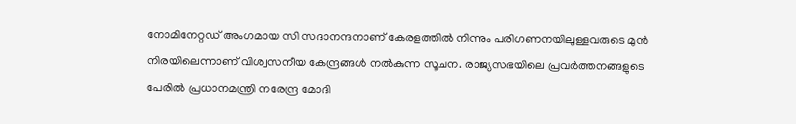നോമിനേറ്റഡ് അംഗമായ സി സദാനന്ദനാണ് കേരളത്തിൽ നിന്നും പരിഗണനയിലുള്ളവരുടെ മുൻ നിരയിലെന്നാണ് വിശ്വസനീയ കേന്ദ്രങ്ങള്‍ നൽകുന്ന സൂചന. രാജ്യസഭയിലെ പ്രവര്‍ത്തനങ്ങളുടെ പേരില്‍ പ്രധാനമന്ത്രി നരേന്ദ്ര മോദി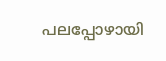പലപ്പോഴായി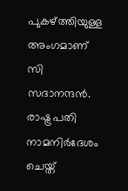പുകഴ്ത്തിയുള്ള അംഗമാണ് സി സദാനന്ദന്‍. രാഷ്ട്രപതി നാമനിര്‍ദേശം ചെയ്ത്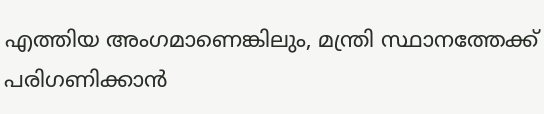എത്തിയ അംഗമാണെങ്കിലും, മന്ത്രി സ്ഥാനത്തേക്ക് പരിഗണിക്കാന്‍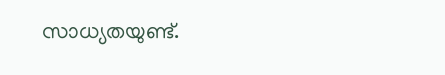സാധ്യതയുണ്ട്.